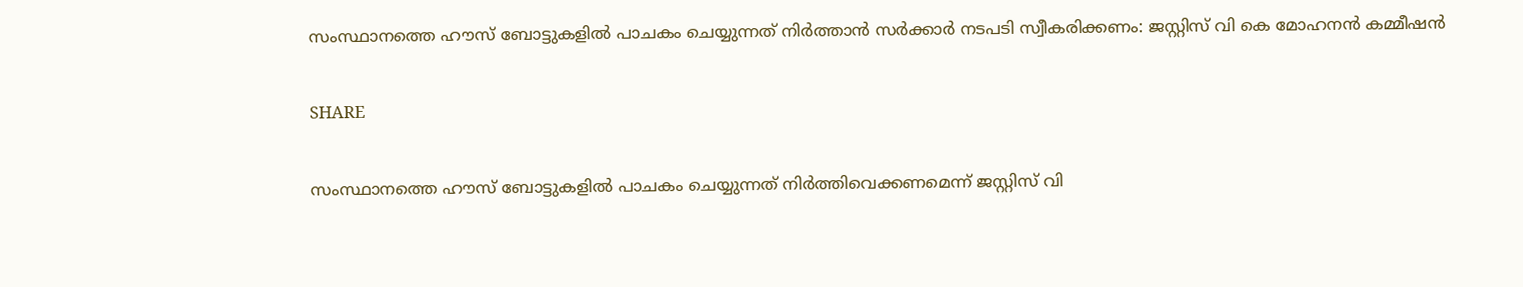സംസ്ഥാനത്തെ ഹൗസ് ബോട്ടുകളില്‍ പാചകം ചെയ്യുന്നത് നിര്‍ത്താൻ സര്‍ക്കാര്‍ നടപടി സ്വീകരിക്കണം: ജസ്റ്റിസ് വി കെ മോഹനന്‍ കമ്മീഷന്‍

SHARE

സംസ്ഥാനത്തെ ഹൗസ് ബോട്ടുകളില്‍ പാചകം ചെയ്യുന്നത് നിര്‍ത്തിവെക്കണമെന്ന് ജസ്റ്റിസ് വി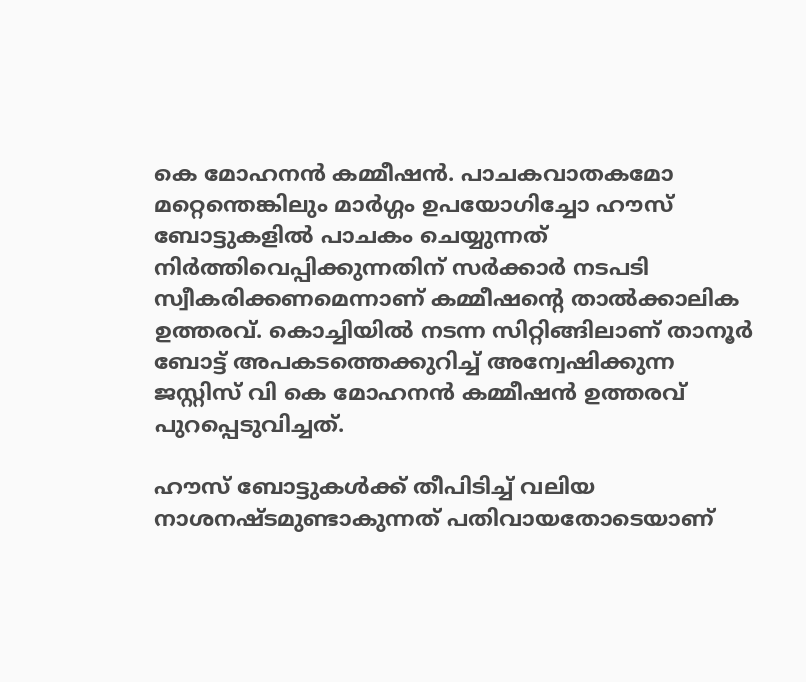കെ മോഹനന്‍ കമ്മീഷന്‍. പാചകവാതകമോ മറ്റെന്തെങ്കിലും മാര്‍ഗ്ഗം ഉപയോഗിച്ചോ ഹൗസ് ബോട്ടുകളില്‍ പാചകം ചെയ്യുന്നത് നിര്‍ത്തിവെപ്പിക്കുന്നതിന് സര്‍ക്കാര്‍ നടപടി സ്വീകരിക്കണമെന്നാണ് കമ്മീഷന്‍റെ താല്‍ക്കാലിക ഉത്തരവ്. കൊച്ചിയില്‍ നടന്ന സിറ്റിങ്ങിലാണ് താനൂര്‍ ബോട്ട് അപകടത്തെക്കുറിച്ച് അന്വേഷിക്കുന്ന ജസ്റ്റിസ് വി കെ മോഹനന്‍ കമ്മീഷന്‍ ഉത്തരവ് പുറപ്പെടുവിച്ചത്.

ഹൗസ് ബോട്ടുകള്‍ക്ക് തീപിടിച്ച് വലിയ നാശനഷ്ടമുണ്ടാകുന്നത് പതിവായതോടെയാണ്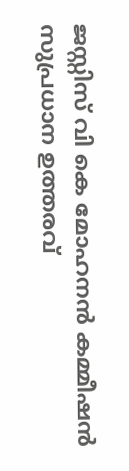ജസ്റ്റിസ് വി കെ മോഹനന്‍ കമ്മീഷന്‍ സുപ്രധാന ഉത്തരവ്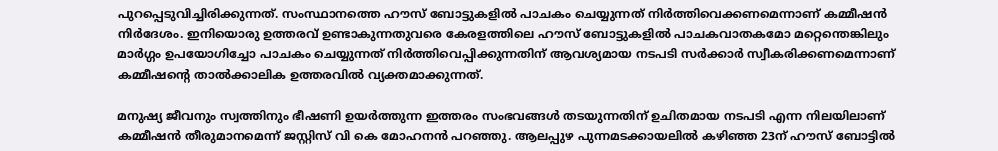പുറപ്പെടുവിച്ചിരിക്കുന്നത്. സംസ്ഥാനത്തെ ഹൗസ് ബോട്ടുകളില്‍ പാചകം ചെയ്യുന്നത് നിര്‍ത്തിവെക്കണമെന്നാണ് കമ്മീഷന്‍ നിര്‍ദേശം. ഇനിയൊരു ഉത്തരവ് ഉണ്ടാകുന്നതുവരെ കേരളത്തിലെ ഹൗസ് ബോട്ടുകളില്‍ പാചകവാതകമോ മറ്റെന്തെങ്കിലും മാര്‍ഗ്ഗം ഉപയോഗിച്ചോ പാചകം ചെയ്യുന്നത് നിര്‍ത്തിവെപ്പിക്കുന്നതിന് ആവശ്യമായ നടപടി സര്‍ക്കാര്‍ സ്വീകരിക്കണമെന്നാണ് കമ്മീഷന്‍റെ താല്‍ക്കാലിക ഉത്തരവില്‍ വ്യക്തമാക്കുന്നത്.

മനുഷ്യ ജീവനും സ്വത്തിനും ഭീഷണി ഉയര്‍ത്തുന്ന ഇത്തരം സംഭവങ്ങള്‍ തടയുന്നതിന് ഉചിതമായ നടപടി എന്ന നിലയിലാണ് കമ്മീഷന്‍ തീരുമാനമെന്ന് ജസ്റ്റിസ് വി കെ മോഹനന്‍ പറഞ്ഞു. ആലപ്പുഴ പുന്നമടക്കായലില്‍ കഴിഞ്ഞ 23ന് ഹൗസ് ബോട്ടില്‍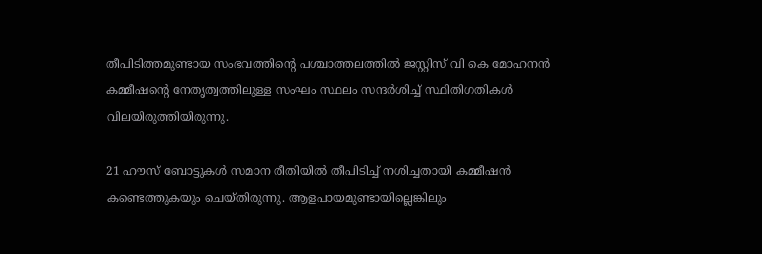തീപിടിത്തമുണ്ടായ സംഭവത്തിന്‍റെ പശ്ചാത്തലത്തില്‍ ജസ്റ്റിസ് വി കെ മോഹനന്‍ കമ്മീഷന്‍റെ നേതൃത്വത്തിലുള്ള സംഘം സ്ഥലം സന്ദര്‍ശിച്ച് സ്ഥിതിഗതികള്‍ വിലയിരുത്തിയിരുന്നു.

21 ഹൗസ് ബോട്ടുകള്‍ സമാന രീതിയില്‍ തീപിടിച്ച് നശിച്ചതായി കമ്മീഷന്‍ കണ്ടെത്തുകയും ചെയ്തിരുന്നു. ആളപായമുണ്ടായില്ലെങ്കിലും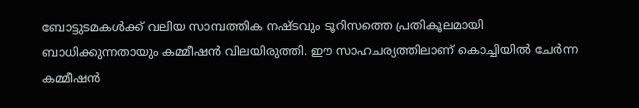ബോട്ടുടമകള്‍ക്ക് വലിയ സാമ്പത്തിക നഷ്ടവും ടൂറിസത്തെ പ്രതികൂലമായി ബാധിക്കുന്നതായും കമ്മീഷന്‍ വിലയിരുത്തി. ഈ സാഹചര്യത്തിലാണ് കൊച്ചിയില്‍ ചേര്‍ന്ന കമ്മീഷന്‍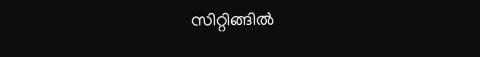സിറ്റിങ്ങില്‍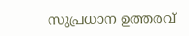സുപ്രധാന ഉത്തരവ്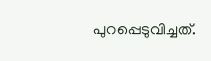പുറപ്പെടുവിച്ചത്.